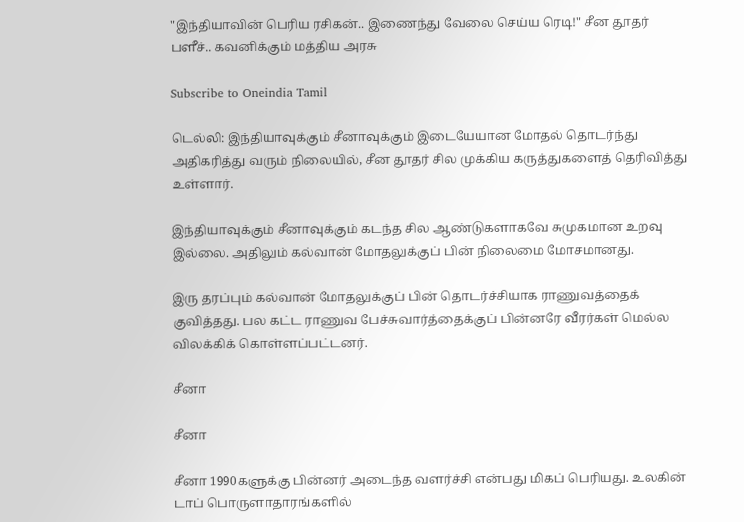"இந்தியாவின் பெரிய ரசிகன்.. இணைந்து வேலை செய்ய ரெடி!" சீன தூதர் பளீச்.. கவனிக்கும் மத்திய அரசு

Subscribe to Oneindia Tamil

டெல்லி: இந்தியாவுக்கும் சீனாவுக்கும் இடையேயான மோதல் தொடர்ந்து அதிகரித்து வரும் நிலையில், சீன தூதர் சில முக்கிய கருத்துகளைத் தெரிவித்து உள்ளார்.

இந்தியாவுக்கும் சீனாவுக்கும் கடந்த சில ஆண்டுகளாகவே சுமுகமான உறவு இல்லை. அதிலும் கல்வான் மோதலுக்குப் பின் நிலைமை மோசமானது.

இரு தரப்பும் கல்வான் மோதலுக்குப் பின் தொடர்ச்சியாக ராணுவத்தைக் குவித்தது. பல கட்ட ராணுவ பேச்சுவார்த்தைக்குப் பின்னரே வீரர்கள் மெல்ல விலக்கிக் கொள்ளப்பட்டனர்.

சீனா

சீனா

சீனா 1990களுக்கு பின்னர் அடைந்த வளர்ச்சி என்பது மிகப் பெரியது. உலகின் டாப் பொருளாதாரங்களில்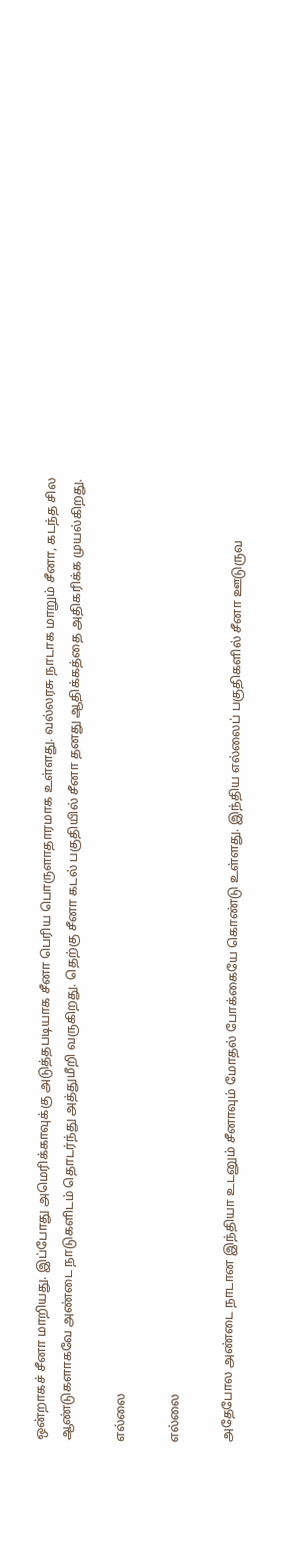ஒன்றாகச் சீனா மாறியது. இப்போது அமெரிக்காவுக்கு அடுத்தபடியாக சீனா பெரிய பொருளாதாரமாக உள்ளது. வல்லரசு நாடாக மாறும் சீனா, கடந்த சில ஆண்டுகளாகவே அண்டை நாடுகளிடம் தொடர்ந்து அத்துமீறி வருகிறது. தெற்கு சீனா கடல் பகுதியில் சீனா தனது ஆதிக்கத்தை அதிகரிக்க முயல்கிறது.

எல்லை

எல்லை

அதேபோல அண்டை நாடான இந்தியா உடனும் சீனாவும் மோதல் போக்கையே கொண்டு உள்ளது. இந்திய எல்லைப் பகுதிகளில் சீனா ஊடுருவ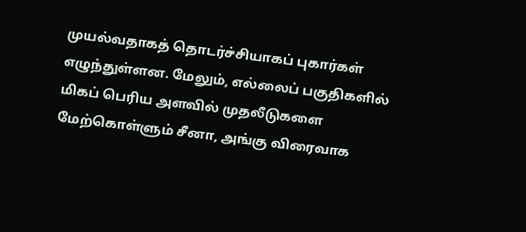முயல்வதாகத் தொடர்ச்சியாகப் புகார்கள் எழுந்துள்ளன. மேலும், எல்லைப் பகுதிகளில் மிகப் பெரிய அளவில் முதலீடுகளை மேற்கொள்ளும் சீனா, அங்கு விரைவாக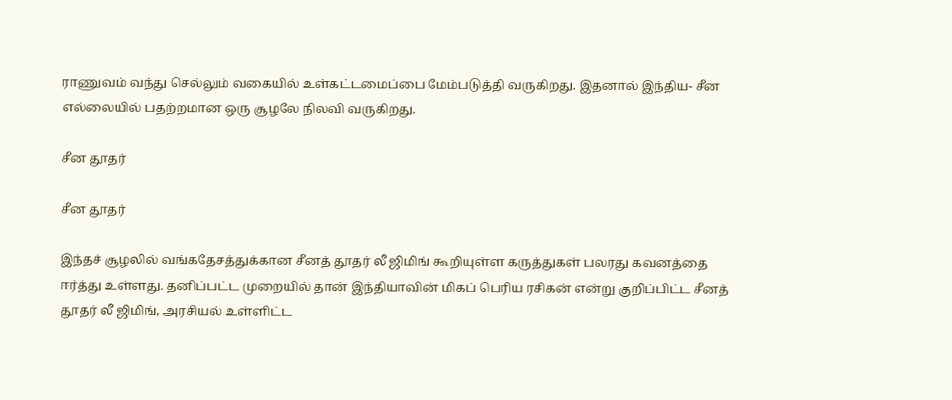ராணுவம் வந்து செல்லும் வகையில் உள்கட்டமைப்பை மேம்படுத்தி வருகிறது. இதனால் இந்திய- சீன எல்லையில் பதற்றமான ஒரு சூழலே நிலவி வருகிறது.

சீன தூதர்

சீன தூதர்

இந்தச் சூழலில் வங்கதேசத்துக்கான சீனத் தூதர் லீ ஜிமிங் கூறியுள்ள கருத்துகள் பலரது கவனத்தை ஈர்த்து உள்ளது. தனிப்பட்ட முறையில் தான் இந்தியாவின் மிகப் பெரிய ரசிகன் என்று குறிப்பிட்ட சீனத் தூதர் லீ ஜிமிங், அரசியல் உள்ளிட்ட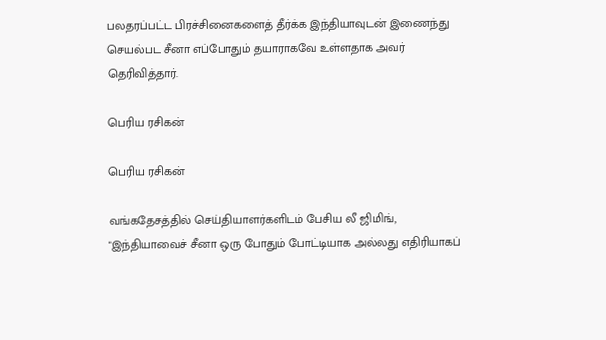பலதரப்பட்ட பிரச்சினைகளைத் தீர்க்க இந்தியாவுடன் இணைந்து செயல்பட சீனா எப்போதும் தயாராகவே உள்ளதாக அவர் தெரிவித்தார்.

பெரிய ரசிகன்

பெரிய ரசிகன்

வங்கதேசத்தில் செய்தியாளர்களிடம் பேசிய லீ ஜிமிங், "இந்தியாவைச் சீனா ஒரு போதும் போட்டியாக அல்லது எதிரியாகப்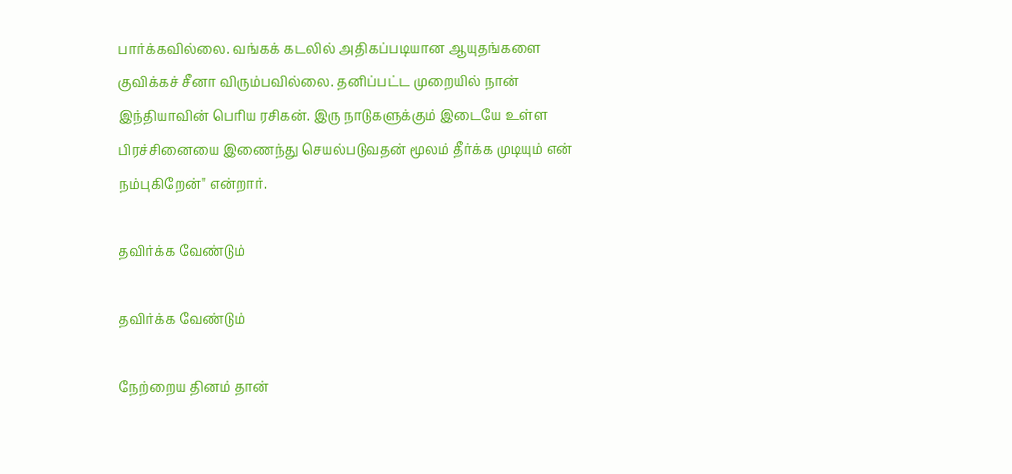பார்க்கவில்லை. வங்கக் கடலில் அதிகப்படியான ஆயுதங்களை குவிக்கச் சீனா விரும்பவில்லை. தனிப்பட்ட முறையில் நான் இந்தியாவின் பெரிய ரசிகன். இரு நாடுகளுக்கும் இடையே உள்ள பிரச்சினையை இணைந்து செயல்படுவதன் மூலம் தீர்க்க முடியும் என் நம்புகிறேன்" என்றார்.

தவிர்க்க வேண்டும்

தவிர்க்க வேண்டும்

நேற்றைய தினம் தான்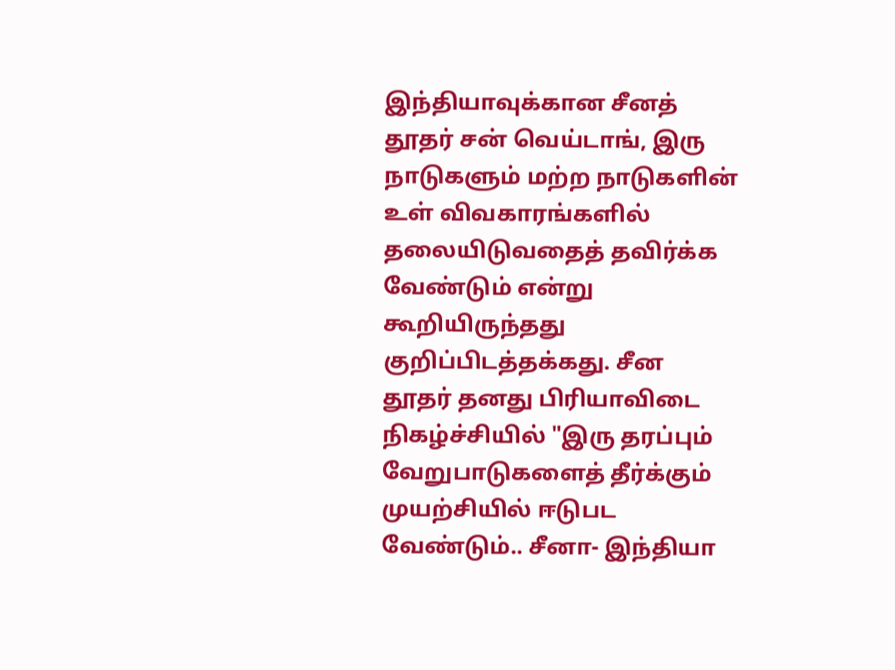இந்தியாவுக்கான சீனத் தூதர் சன் வெய்டாங், இரு நாடுகளும் மற்ற நாடுகளின் உள் விவகாரங்களில் தலையிடுவதைத் தவிர்க்க வேண்டும் என்று கூறியிருந்தது குறிப்பிடத்தக்கது. சீன தூதர் தனது பிரியாவிடை நிகழ்ச்சியில் "இரு தரப்பும் வேறுபாடுகளைத் தீர்க்கும் முயற்சியில் ஈடுபட வேண்டும்.. சீனா- இந்தியா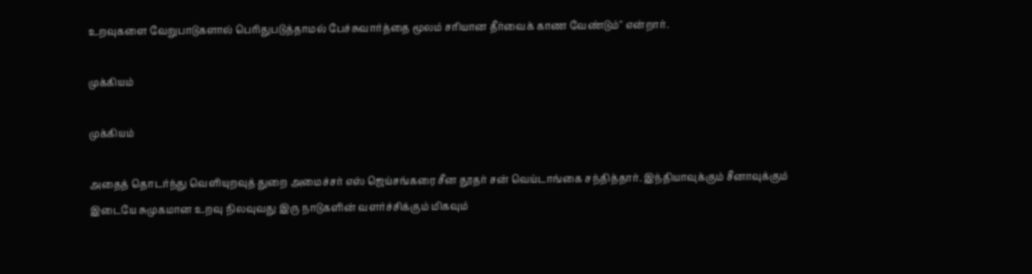உறவுகளை வேறுபாடுகளால் பெரிதுபடுத்தாமல் பேச்சுவார்த்தை மூலம் சரியான தீர்வைக் காண வேண்டும்" என்றார்.

முக்கியம்

முக்கியம்

அதைத் தொடர்ந்து வெளியுறவுத் துறை அமைச்சர் எஸ் ஜெய்சங்கரை சீன தூதர் சன் வெய்டாங்கை சந்தித்தார். இந்தியாவுக்கும் சீனாவுக்கும் இடையே சுமுகமான உறவு நிலவுவது இரு நாடுகளின் வளர்ச்சிக்கும் மிகவும்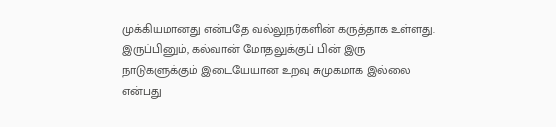முக்கியமானது என்பதே வல்லுநர்களின் கருத்தாக உள்ளது. இருப்பினும், கல்வான் மோதலுக்குப் பின் இரு நாடுகளுக்கும் இடையேயான உறவு சுமுகமாக இல்லை என்பது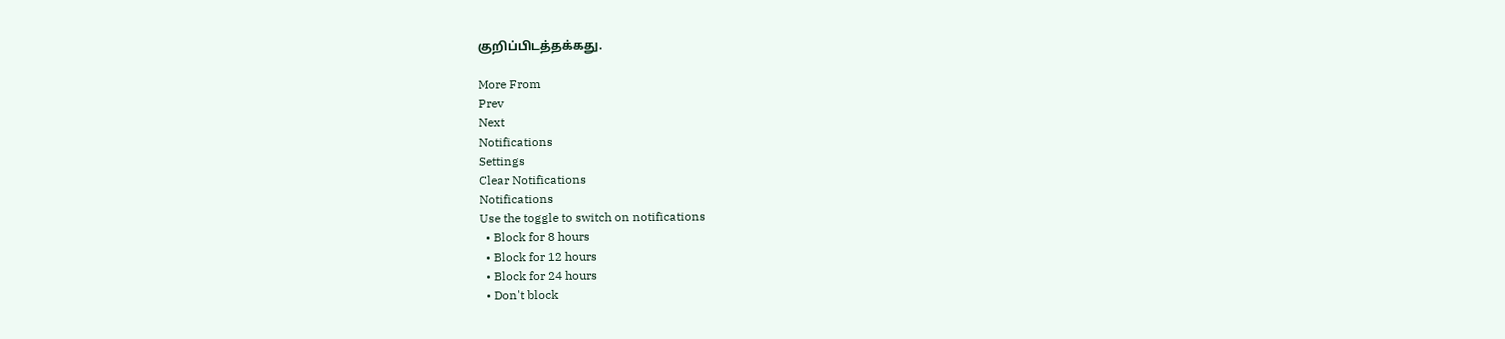குறிப்பிடத்தக்கது.

More From
Prev
Next
Notifications
Settings
Clear Notifications
Notifications
Use the toggle to switch on notifications
  • Block for 8 hours
  • Block for 12 hours
  • Block for 24 hours
  • Don't block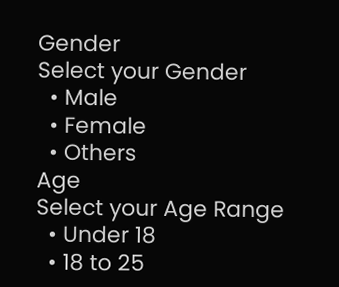Gender
Select your Gender
  • Male
  • Female
  • Others
Age
Select your Age Range
  • Under 18
  • 18 to 25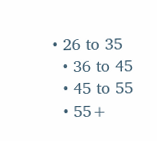• 26 to 35
  • 36 to 45
  • 45 to 55
  • 55+